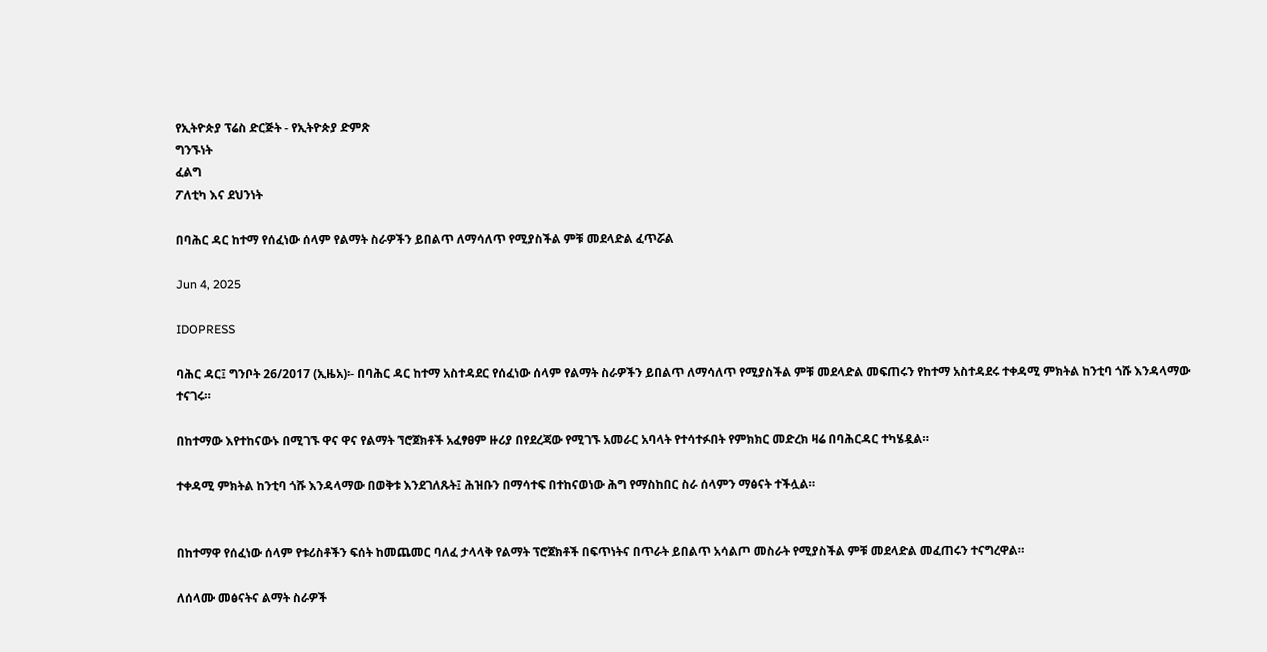የኢትዮጵያ ፕሬስ ድርጅት - የኢትዮጵያ ድምጽ
ግንኙነት
ፈልግ
ፖለቲካ እና ደህንነት

በባሕር ዳር ከተማ የሰፈነው ሰላም የልማት ስራዎችን ይበልጥ ለማሳለጥ የሚያስችል ምቹ መደላድል ፈጥሯል

Jun 4, 2025

IDOPRESS

ባሕር ዳር፤ ግንቦት 26/2017 (ኢዜአ)፡- በባሕር ዳር ከተማ አስተዳደር የሰፈነው ሰላም የልማት ስራዎችን ይበልጥ ለማሳለጥ የሚያስችል ምቹ መደላድል መፍጠሩን የከተማ አስተዳደሩ ተቀዳሚ ምክትል ከንቲባ ጎሹ እንዳላማው ተናገሩ።

በከተማው እየተከናውኑ በሚገኙ ዋና ዋና የልማት ኘሮጀክቶች አፈፃፀም ዙሪያ በየደረጃው የሚገኙ አመራር አባላት የተሳተፉበት የምክክር መድረክ ዛሬ በባሕርዳር ተካሄዷል።

ተቀዳሚ ምክትል ከንቲባ ጎሹ እንዳላማው በወቅቱ እንደገለጹት፤ ሕዝቡን በማሳተፍ በተከናወነው ሕግ የማስከበር ስራ ሰላምን ማፅናት ተችሏል።


በከተማዋ የሰፈነው ሰላም የቱሪስቶችን ፍሰት ከመጨመር ባለፈ ታላላቅ የልማት ፕሮጀክቶች በፍጥነትና በጥራት ይበልጥ አሳልጦ መስራት የሚያስችል ምቹ መደላድል መፈጠሩን ተናግረዋል።

ለሰላሙ መፅናትና ልማት ስራዎች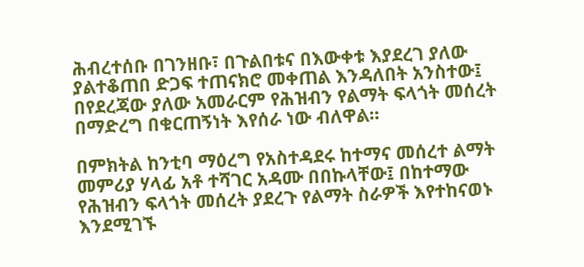ሕብረተሰቡ በገንዘቡ፣ በጉልበቱና በእውቀቱ እያደረገ ያለው ያልተቆጠበ ድጋፍ ተጠናክሮ መቀጠል እንዳለበት አንስተው፤ በየደረጃው ያለው አመራርም የሕዝብን የልማት ፍላጎት መሰረት በማድረግ በቁርጠኝነት እየሰራ ነው ብለዋል።

በምክትል ከንቲባ ማዕረግ የአስተዳደሩ ከተማና መሰረተ ልማት መምሪያ ሃላፊ አቶ ተሻገር አዳሙ በበኩላቸው፤ በከተማው የሕዝብን ፍላጎት መሰረት ያደረጉ የልማት ስራዎች እየተከናወኑ እንደሚገኙ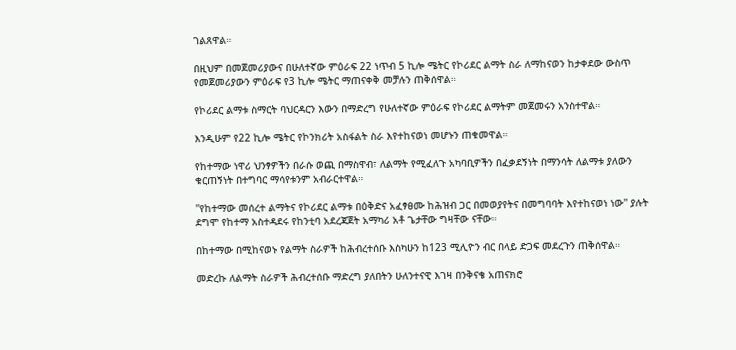ገልጸዋል።

በዚህም በመጀመሪያውና በሁለተኛው ምዕራፍ 22 ነጥብ 5 ኪሎ ሜትር የኮሪደር ልማት ስራ ለማከናወን ከታቀደው ውስጥ የመጀመሪያውን ምዕራፍ የ3 ኪሎ ሜትር ማጠናቀቅ መቻሉን ጠቅሰዋል።

የኮሪደር ልማቱ ስማርት ባህርዳርን እውን በማድረግ የሁለተኛው ምዕራፍ የኮሪደር ልማትም መጀመሩን አንስተዋል።

እንዲሁም የ22 ኪሎ ሜትር የኮንክሪት አስፋልት ስራ እየተከናወነ መሆኑን ጠቁመዋል።

የከተማው ነዋሪ ህንፃዎችን በራሱ ወጪ በማስዋብ፣ ለልማት የሚፈለጉ አካባቢዎችን በፈቃደኝነት በማንሳት ለልማቱ ያለውን ቁርጠኝነት በተግባር ማሳየቱንም አብራርተዋል።

''የከተማው መሰረተ ልማትና የኮሪደር ልማቱ በዕቅድና አፈፃፀሙ ከሕዝብ ጋር በመወያየትና በመግባባት እየተከናወነ ነው'' ያሉት ደግሞ የከተማ አስተዳደሩ የከንቲባ አደረጃጀት አማካሪ አቶ ጌታቸው ግዛቸው ናቸው።

በከተማው በሚከናወኑ የልማት ስራዎች ከሕብረተሰቡ እስካሁን ከ123 ሚሊዮን ብር በላይ ድጋፍ መደረጉን ጠቅሰዋል።

መድረኩ ለልማት ስራዎች ሕብረተሰቡ ማድረግ ያለበትን ሁለንተናዊ እገዛ በንቅናቄ አጠናክሮ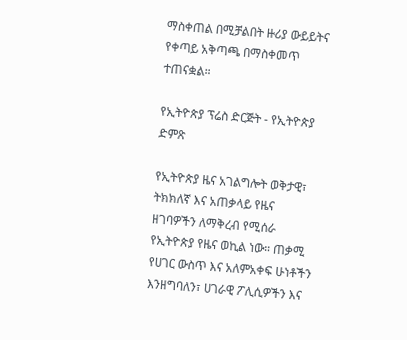ማስቀጠል በሚቻልበት ዙሪያ ውይይትና የቀጣይ አቅጣጫ በማስቀመጥ ተጠናቋል።

የኢትዮጵያ ፕሬስ ድርጅት - የኢትዮጵያ ድምጽ

የኢትዮጵያ ዜና አገልግሎት ወቅታዊ፣ ትክክለኛ እና አጠቃላይ የዜና ዘገባዎችን ለማቅረብ የሚሰራ የኢትዮጵያ የዜና ወኪል ነው። ጠቃሚ የሀገር ውስጥ እና አለምአቀፍ ሁነቶችን እንዘግባለን፣ ሀገራዊ ፖሊሲዎችን እና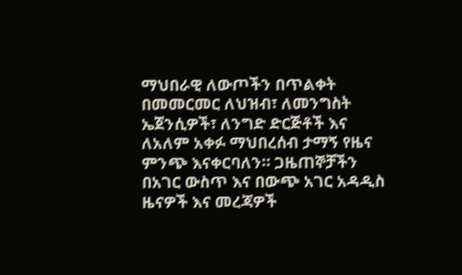ማህበራዊ ለውጦችን በጥልቀት በመመርመር ለህዝብ፣ ለመንግስት ኤጀንሲዎች፣ ለንግድ ድርጅቶች እና ለአለም አቀፉ ማህበረሰብ ታማኝ የዜና ምንጭ እናቀርባለን። ጋዜጠኞቻችን በአገር ውስጥ እና በውጭ አገር አዳዲስ ዜናዎች እና መረጃዎች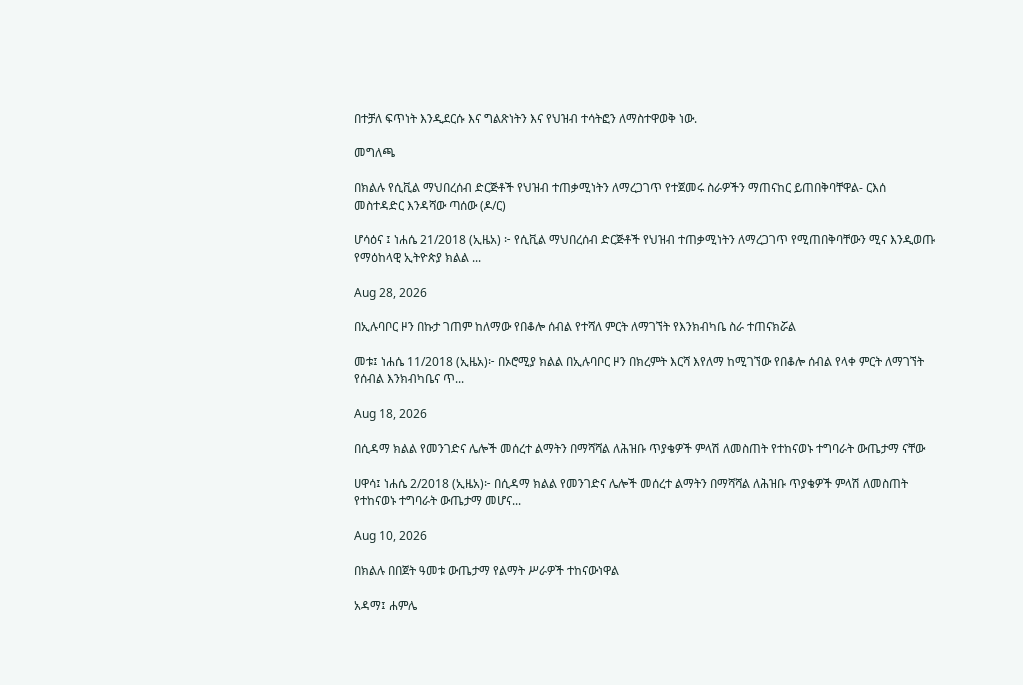በተቻለ ፍጥነት እንዲደርሱ እና ግልጽነትን እና የህዝብ ተሳትፎን ለማስተዋወቅ ነው.

መግለጫ

በክልሉ የሲቪል ማህበረሰብ ድርጅቶች የህዝብ ተጠቃሚነትን ለማረጋገጥ የተጀመሩ ስራዎችን ማጠናከር ይጠበቅባቸዋል- ርእሰ መስተዳድር እንዳሻው ጣሰው (ዶ/ር)

ሆሳዕና ፤ ነሐሴ 21/2018 (ኢዜአ) ፦ የሲቪል ማህበረሰብ ድርጅቶች የህዝብ ተጠቃሚነትን ለማረጋገጥ የሚጠበቅባቸውን ሚና እንዲወጡ የማዕከላዊ ኢትዮጵያ ክልል ...

Aug 28, 2026

በኢሉባቦር ዞን በኩታ ገጠም ከለማው የበቆሎ ሰብል የተሻለ ምርት ለማገኘት የእንክብካቤ ስራ ተጠናክሯል

መቱ፤ ነሐሴ 11/2018 (ኢዜአ)፦ በኦሮሚያ ክልል በኢሉባቦር ዞን በክረምት እርሻ እየለማ ከሚገኘው የበቆሎ ሰብል የላቀ ምርት ለማገኘት የሰብል እንክብካቤና ጥ...

Aug 18, 2026

በሲዳማ ክልል የመንገድና ሌሎች መሰረተ ልማትን በማሻሻል ለሕዝቡ ጥያቄዎች ምላሽ ለመስጠት የተከናወኑ ተግባራት ውጤታማ ናቸው

ሀዋሳ፤ ነሐሴ 2/2018 (ኢዜአ)፦ በሲዳማ ክልል የመንገድና ሌሎች መሰረተ ልማትን በማሻሻል ለሕዝቡ ጥያቄዎች ምላሽ ለመስጠት የተከናወኑ ተግባራት ውጤታማ መሆና...

Aug 10, 2026

በክልሉ በበጀት ዓመቱ ውጤታማ የልማት ሥራዎች ተከናውነዋል

አዳማ፤ ሐምሌ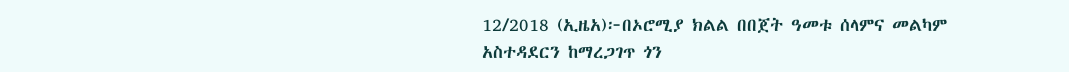12/2018 (ኢዜአ)፦በኦሮሚያ ክልል በበጀት ዓመቱ ሰላምና መልካም አስተዳደርን ከማረጋገጥ ጎን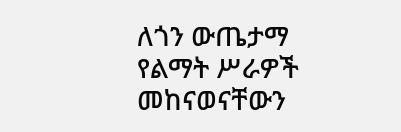ለጎን ውጤታማ የልማት ሥራዎች መከናወናቸውን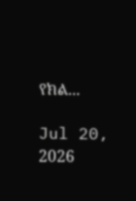የክል...

Jul 20, 2026